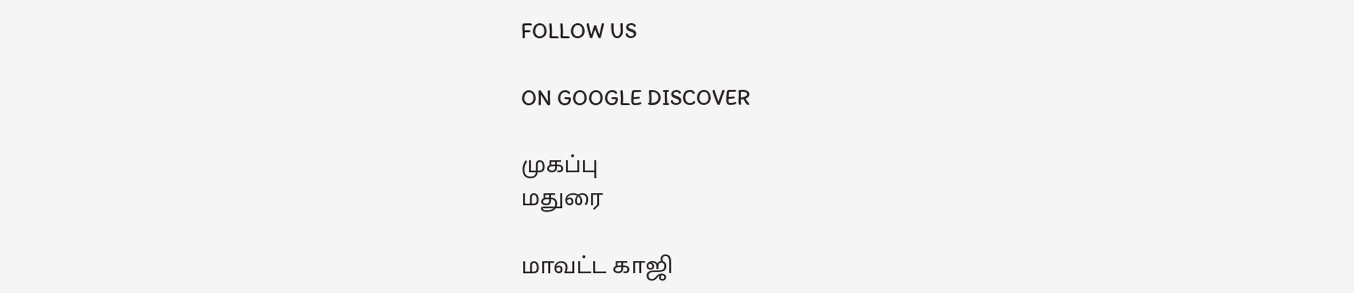FOLLOW US

ON GOOGLE DISCOVER

முகப்பு
மதுரை

மாவட்ட காஜி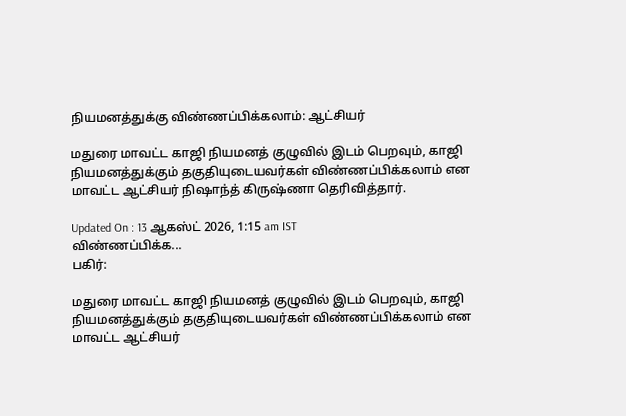நியமனத்துக்கு விண்ணப்பிக்கலாம்: ஆட்சியர்

மதுரை மாவட்ட காஜி நியமனத் குழுவில் இடம் பெறவும், காஜி நியமனத்துக்கும் தகுதியுடையவர்கள் விண்ணப்பிக்கலாம் என மாவட்ட ஆட்சியர் நிஷாந்த் கிருஷ்ணா தெரிவித்தார்.

Updated On : 13 ஆகஸ்ட் 2026, 1:15 am IST
விண்ணப்பிக்க...
பகிர்:

மதுரை மாவட்ட காஜி நியமனத் குழுவில் இடம் பெறவும், காஜி நியமனத்துக்கும் தகுதியுடையவர்கள் விண்ணப்பிக்கலாம் என மாவட்ட ஆட்சியர்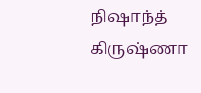நிஷாந்த் கிருஷ்ணா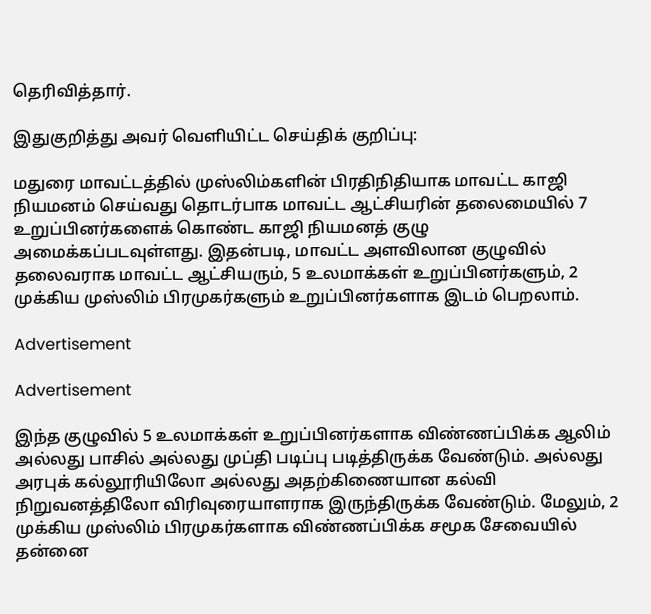தெரிவித்தார்.

இதுகுறித்து அவர் வெளியிட்ட செய்திக் குறிப்பு:

மதுரை மாவட்டத்தில் முஸ்லிம்களின் பிரதிநிதியாக மாவட்ட காஜி நியமனம் செய்வது தொடர்பாக மாவட்ட ஆட்சியரின் தலைமையில் 7 உறுப்பினர்களைக் கொண்ட காஜி நியமனத் குழு அமைக்கப்படவுள்ளது. இதன்படி, மாவட்ட அளவிலான குழுவில் தலைவராக மாவட்ட ஆட்சியரும், 5 உலமாக்கள் உறுப்பினர்களும், 2 முக்கிய முஸ்லிம் பிரமுகர்களும் உறுப்பினர்களாக இடம் பெறலாம்.

Advertisement

Advertisement

இந்த குழுவில் 5 உலமாக்கள் உறுப்பினர்களாக விண்ணப்பிக்க ஆலிம் அல்லது பாசில் அல்லது முப்தி படிப்பு படித்திருக்க வேண்டும். அல்லது அரபுக் கல்லூரியிலோ அல்லது அதற்கிணையான கல்வி நிறுவனத்திலோ விரிவுரையாளராக இருந்திருக்க வேண்டும். மேலும், 2 முக்கிய முஸ்லிம் பிரமுகர்களாக விண்ணப்பிக்க சமூக சேவையில் தன்னை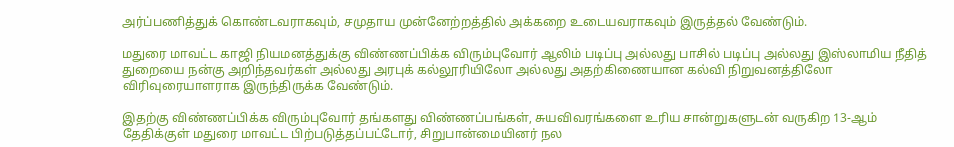அர்ப்பணித்துக் கொண்டவராகவும், சமுதாய முன்னேற்றத்தில் அக்கறை உடையவராகவும் இருத்தல் வேண்டும்.

மதுரை மாவட்ட காஜி நியமனத்துக்கு விண்ணப்பிக்க விரும்புவோர் ஆலிம் படிப்பு அல்லது பாசில் படிப்பு அல்லது இஸ்லாமிய நீதித் துறையை நன்கு அறிந்தவர்கள் அல்லது அரபுக் கல்லூரியிலோ அல்லது அதற்கிணையான கல்வி நிறுவனத்திலோ விரிவுரையாளராக இருந்திருக்க வேண்டும்.

இதற்கு விண்ணப்பிக்க விரும்புவோர் தங்களது விண்ணப்பங்கள், சுயவிவரங்களை உரிய சான்றுகளுடன் வருகிற 13-ஆம் தேதிக்குள் மதுரை மாவட்ட பிற்படுத்தப்பட்டோர், சிறுபான்மையினர் நல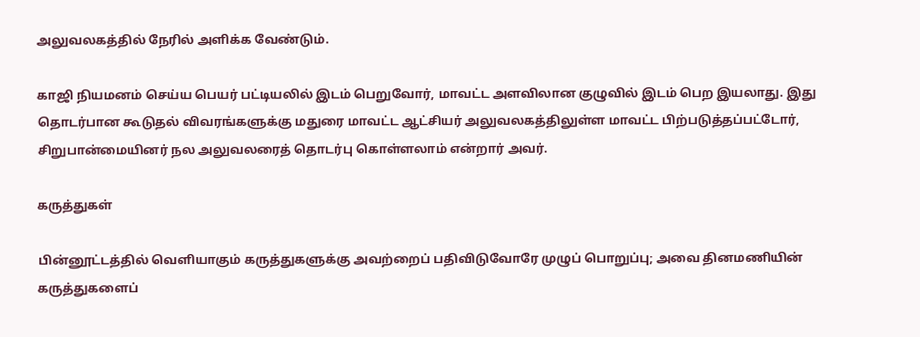அலுவலகத்தில் நேரில் அளிக்க வேண்டும்.

காஜி நியமனம் செய்ய பெயர் பட்டியலில் இடம் பெறுவோர், மாவட்ட அளவிலான குழுவில் இடம் பெற இயலாது. இது தொடர்பான கூடுதல் விவரங்களுக்கு மதுரை மாவட்ட ஆட்சியர் அலுவலகத்திலுள்ள மாவட்ட பிற்படுத்தப்பட்டோர், சிறுபான்மையினர் நல அலுவலரைத் தொடர்பு கொள்ளலாம் என்றார் அவர்.

கருத்துகள்

பின்னூட்டத்தில் வெளியாகும் கருத்துகளுக்கு அவற்றைப் பதிவிடுவோரே முழுப் பொறுப்பு; அவை தினமணியின் கருத்துகளைப்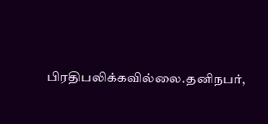பிரதிபலிக்கவில்லை.தனிநபர்,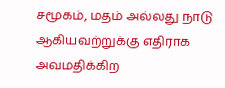சமூகம், மதம் அல்லது நாடு ஆகியவற்றுக்கு எதிராக அவமதிக்கிற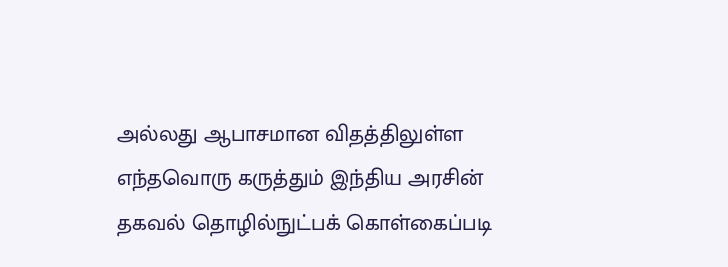அல்லது ஆபாசமான விதத்திலுள்ள எந்தவொரு கருத்தும் இந்திய அரசின் தகவல் தொழில்நுட்பக் கொள்கைப்படி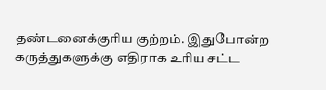தண்டனைக்குரிய குற்றம். இதுபோன்ற கருத்துகளுக்கு எதிராக உரிய சட்ட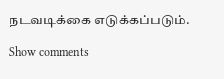நடவடிக்கை எடுக்கப்படும்.

Show comments